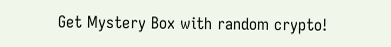Get Mystery Box with random crypto!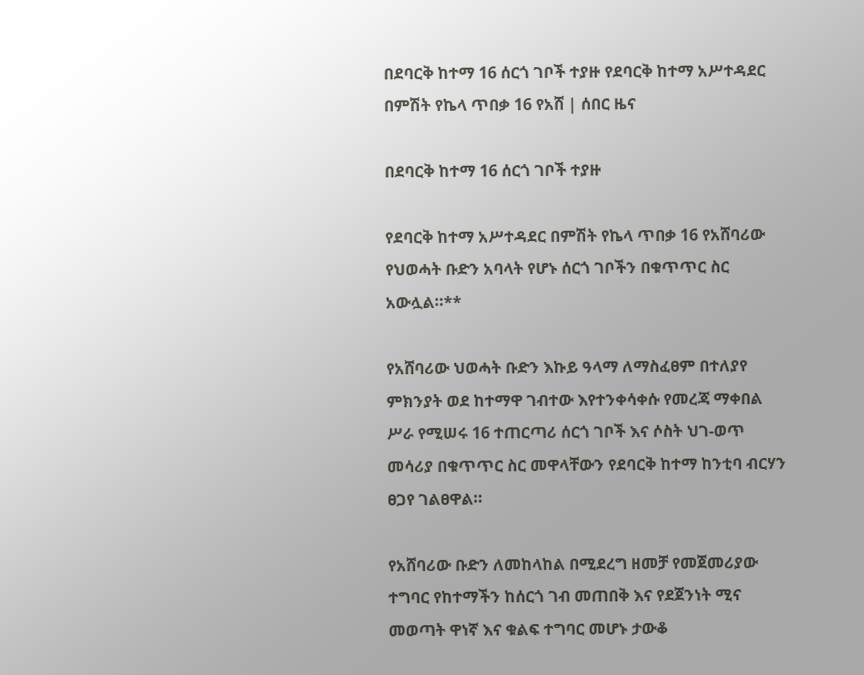በደባርቅ ከተማ 16 ሰርጎ ገቦች ተያዙ የደባርቅ ከተማ አሥተዳደር በምሽት የኬላ ጥበቃ 16 የአሸ | ሰበር ዜና

በደባርቅ ከተማ 16 ሰርጎ ገቦች ተያዙ

የደባርቅ ከተማ አሥተዳደር በምሽት የኬላ ጥበቃ 16 የአሸባሪው የህወሓት ቡድን አባላት የሆኑ ሰርጎ ገቦችን በቁጥጥር ስር አውሏል።**

የአሸባሪው ህወሓት ቡድን እኩይ ዓላማ ለማስፈፀም በተለያየ ምክንያት ወደ ከተማዋ ገብተው እየተንቀሳቀሱ የመረጃ ማቀበል ሥራ የሚሠሩ 16 ተጠርጣሪ ሰርጎ ገቦች እና ሶስት ህገ-ወጥ መሳሪያ በቁጥጥር ስር መዋላቸውን የደባርቅ ከተማ ከንቲባ ብርሃን ፀጋየ ገልፀዋል።

የአሸባሪው ቡድን ለመከላከል በሚደረግ ዘመቻ የመጀመሪያው ተግባር የከተማችን ከሰርጎ ገብ መጠበቅ እና የደጀንነት ሚና መወጣት ዋነኛ እና ቁልፍ ተግባር መሆኑ ታውቆ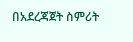በአደረጃጀት ስምሪት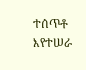ተሰጥቶ እየተሠራ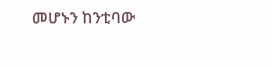መሆኑን ከንቲባው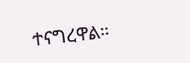ተናግረዋል።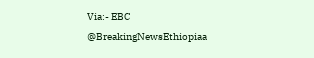Via:- EBC
@BreakingNewsEthiopiaa